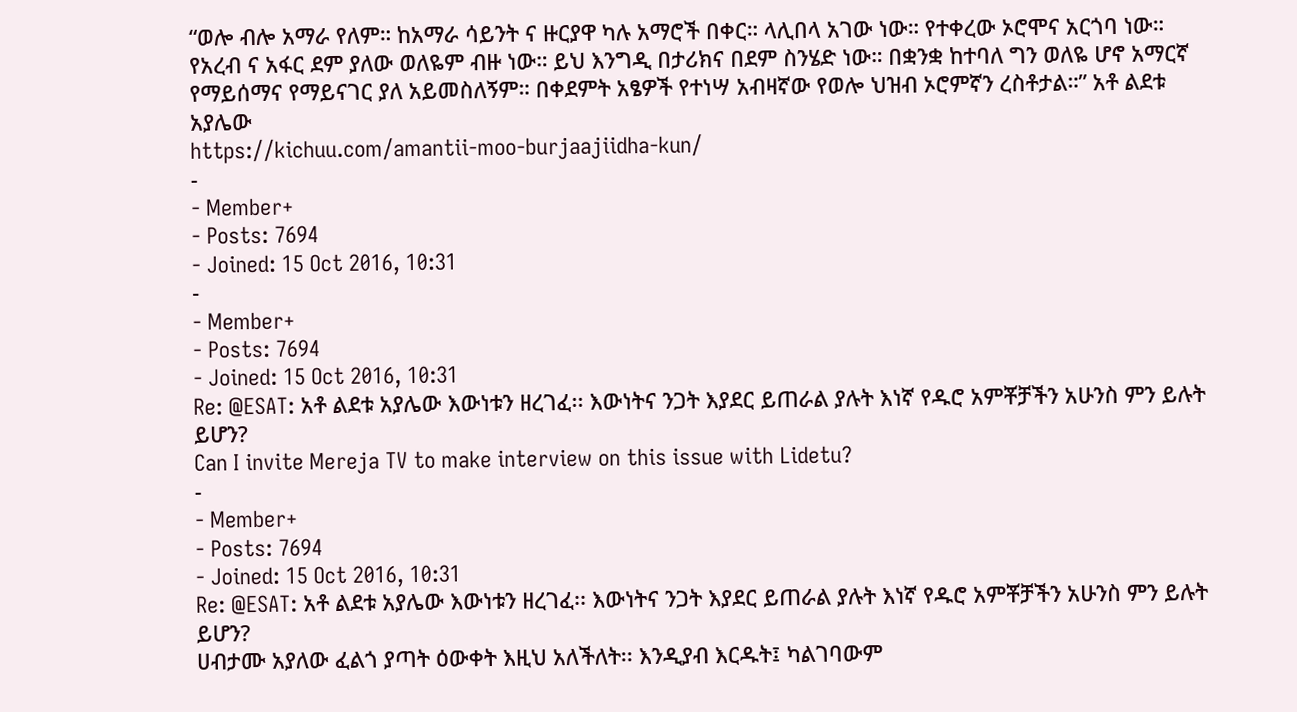“ወሎ ብሎ አማራ የለም። ከአማራ ሳይንት ና ዙርያዋ ካሉ አማሮች በቀር። ላሊበላ አገው ነው። የተቀረው ኦሮሞና አርጎባ ነው። የአረብ ና አፋር ደም ያለው ወለዬም ብዙ ነው። ይህ እንግዲ በታሪክና በደም ስንሄድ ነው። በቋንቋ ከተባለ ግን ወለዬ ሆኖ አማርኛ የማይሰማና የማይናገር ያለ አይመስለኝም። በቀደምት አፄዎች የተነሣ አብዛኛው የወሎ ህዝብ ኦሮምኛን ረስቶታል።” አቶ ልደቱ አያሌው
https://kichuu.com/amantii-moo-burjaajiidha-kun/
-
- Member+
- Posts: 7694
- Joined: 15 Oct 2016, 10:31
-
- Member+
- Posts: 7694
- Joined: 15 Oct 2016, 10:31
Re: @ESAT: አቶ ልደቱ አያሌው እውነቱን ዘረገፈ፡፡ እውነትና ንጋት እያደር ይጠራል ያሉት እነኛ የዱሮ አምቾቻችን አሁንስ ምን ይሉት ይሆን?
Can I invite Mereja TV to make interview on this issue with Lidetu?
-
- Member+
- Posts: 7694
- Joined: 15 Oct 2016, 10:31
Re: @ESAT: አቶ ልደቱ አያሌው እውነቱን ዘረገፈ፡፡ እውነትና ንጋት እያደር ይጠራል ያሉት እነኛ የዱሮ አምቾቻችን አሁንስ ምን ይሉት ይሆን?
ሀብታሙ አያለው ፈልጎ ያጣት ዕውቀት እዚህ አለችለት፡፡ እንዲያብ እርዱት፤ ካልገባውም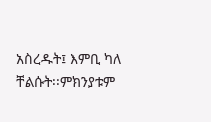አስረዱት፤ እምቢ ካለ ቸልሱት፡፡ምክንያቱም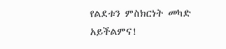የልደቱን ምስክርነት መካድ አይችልምና!